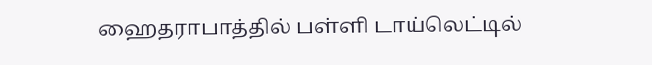ஹைதராபாத்தில் பள்ளி டாய்லெட்டில்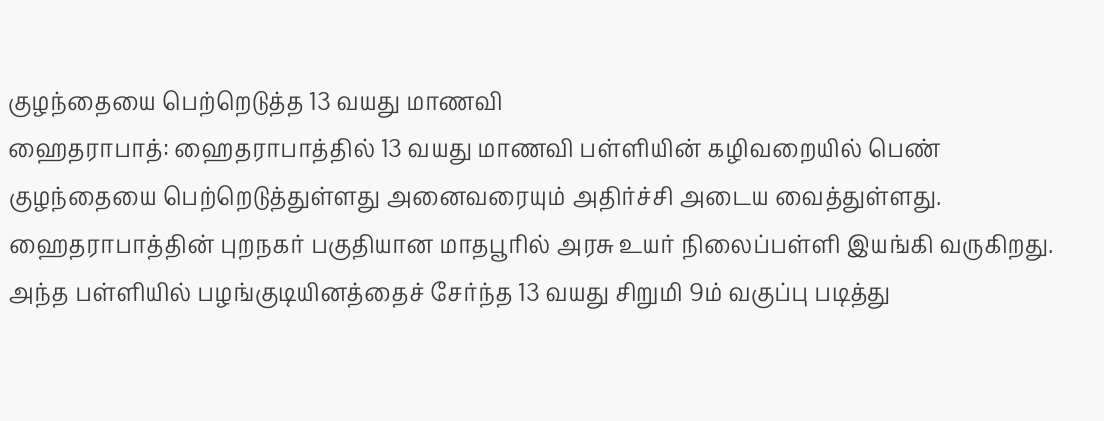குழந்தையை பெற்றெடுத்த 13 வயது மாணவி
ஹைதராபாத்: ஹைதராபாத்தில் 13 வயது மாணவி பள்ளியின் கழிவறையில் பெண் குழந்தையை பெற்றெடுத்துள்ளது அனைவரையும் அதிர்ச்சி அடைய வைத்துள்ளது.
ஹைதராபாத்தின் புறநகர் பகுதியான மாதபூரில் அரசு உயர் நிலைப்பள்ளி இயங்கி வருகிறது. அந்த பள்ளியில் பழங்குடியினத்தைச் சேர்ந்த 13 வயது சிறுமி 9ம் வகுப்பு படித்து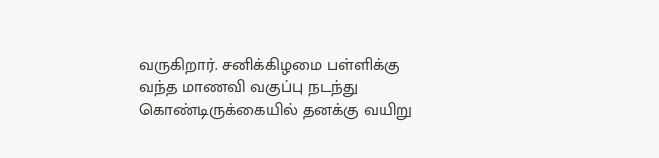வருகிறார். சனிக்கிழமை பள்ளிக்கு வந்த மாணவி வகுப்பு நடந்து கொண்டிருக்கையில் தனக்கு வயிறு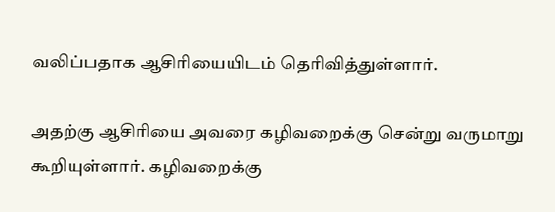வலிப்பதாக ஆசிரியையிடம் தெரிவித்துள்ளார்.

அதற்கு ஆசிரியை அவரை கழிவறைக்கு சென்று வருமாறு கூறியுள்ளார். கழிவறைக்கு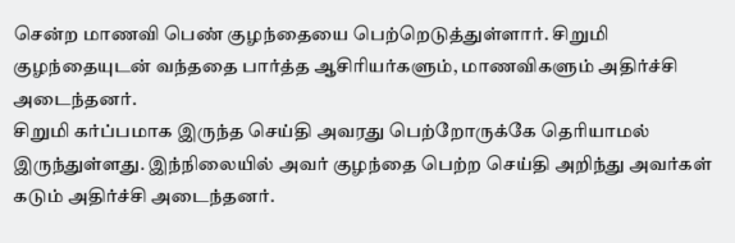சென்ற மாணவி பெண் குழந்தையை பெற்றெடுத்துள்ளார். சிறுமி குழந்தையுடன் வந்ததை பார்த்த ஆசிரியர்களும், மாணவிகளும் அதிர்ச்சி அடைந்தனர்.
சிறுமி கர்ப்பமாக இருந்த செய்தி அவரது பெற்றோருக்கே தெரியாமல் இருந்துள்ளது. இந்நிலையில் அவர் குழந்தை பெற்ற செய்தி அறிந்து அவர்கள் கடும் அதிர்ச்சி அடைந்தனர்.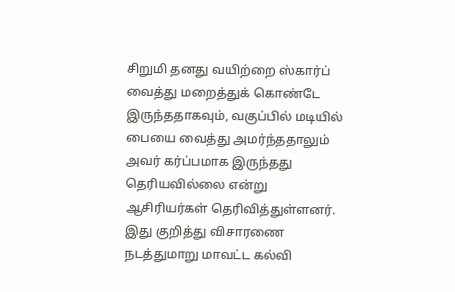சிறுமி தனது வயிற்றை ஸ்கார்ப் வைத்து மறைத்துக் கொண்டே இருந்ததாகவும், வகுப்பில் மடியில் பையை வைத்து அமர்ந்ததாலும் அவர் கர்ப்பமாக இருந்தது தெரியவில்லை என்று ஆசிரியர்கள் தெரிவித்துள்ளனர்.
இது குறித்து விசாரணை நடத்துமாறு மாவட்ட கல்வி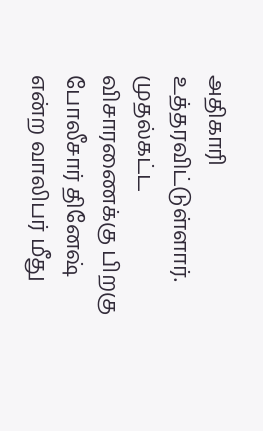அதிகாரி உத்தரவிட்டுள்ளார். முதல்கட்ட விசாரணைக்கு பிறகு போலீசார் தினேஷ் என்ற வாலிபர் மீது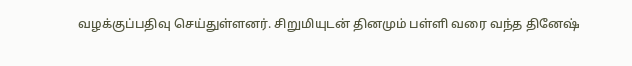வழக்குப்பதிவு செய்துள்ளனர். சிறுமியுடன் தினமும் பள்ளி வரை வந்த தினேஷ்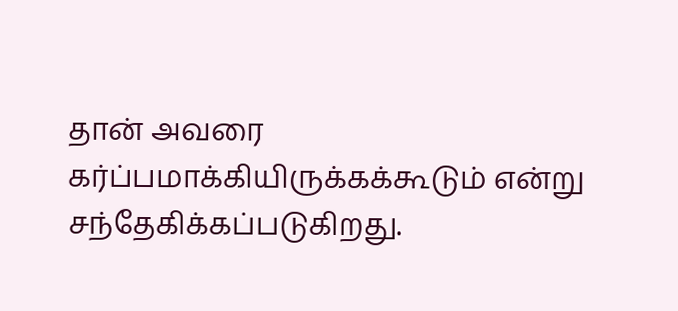தான் அவரை கர்ப்பமாக்கியிருக்கக்கூடும் என்று சந்தேகிக்கப்படுகிறது.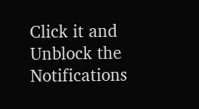Click it and Unblock the Notifications